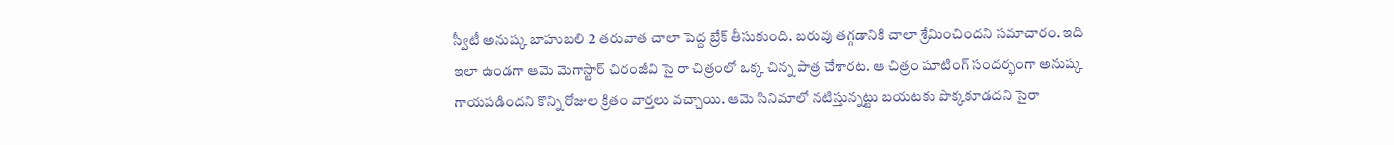స్వీటీ అనుష్క బాహుబలి 2 తరువాత చాలా పెద్ద బ్రేక్ తీసుకుంది. బరువు తగ్గడానికి చాలా శ్రేమించిందని సమాచారం. ఇది ఇలా ఉండగా ఆమె మెగాస్టార్ చిరంజీవి సై రా చిత్రంలో ఒక్క చిన్న పాత్ర చేశారట. ఆ చిత్రం షూటింగ్ సందర్భంగా అనుష్క గాయపడిందని కొన్ని రోజుల క్రితం వార్తలు వచ్చాయి. ఆమె సినిమాలో నటిస్తున్నట్టు బయటకు పొక్కకూడదని సైరా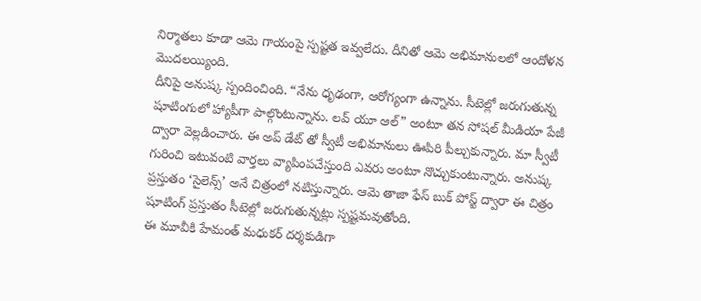నిర్మాతలు కూడా ఆమె గాయంపై స్పష్టత ఇవ్వలేదు. దీనితో ఆమె అభిమానులలో ఆందోళన మొదలయ్యింది.
దీనిపై అనుష్క స్పందించింది. “నేను ధృఢంగా, ఆరోగ్యంగా ఉన్నాను. సీటెల్లో జరుగుతున్న షూటింగులో హ్యాపీగా పాల్గొంటున్నాను. లవ్ యూ ఆల్” అంటూ తన సోషల్ మీడియా పేజీ ద్వారా వెల్లడించారు. ఈ అప్ డేట్ తో స్వీటీ అభిమానులు ఊపిరి పీల్చుకున్నారు. మా స్వీటీ గురించి ఇటువంటి వార్తలు వ్యాపింపచేస్తుంది ఎవరు అంటూ నొచ్చుకుంటున్నారు. అనుష్క ప్రస్తుతం ‘సైలెన్స్’ అనే చిత్రంలో నటిస్తున్నారు. ఆమె తాజా ఫేస్ బుక్ పోస్ట్ ద్వారా ఈ చిత్రం షూటింగ్ ప్రస్తుతం సీటెల్లో జరుగుతున్నట్లు స్పష్టమవుతోంది.
ఈ మూవీకి హేమంత్ మధుకర్ దర్శకుడిగా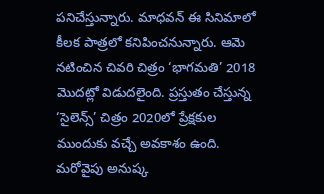పనిచేస్తున్నారు. మాధవన్ ఈ సినిమాలో కీలక పాత్రలో కనిపించనున్నారు. ఆమె నటించిన చివరి చిత్రం ‘భాగమతి’ 2018 మొదట్లో విడుదలైంది. ప్రస్తుతం చేస్తున్న ‘సైలెన్స్’ చిత్రం 2020లో ప్రేక్షకుల ముందుకు వచ్చే అవకాశం ఉంది. మరోవైపు అనుష్క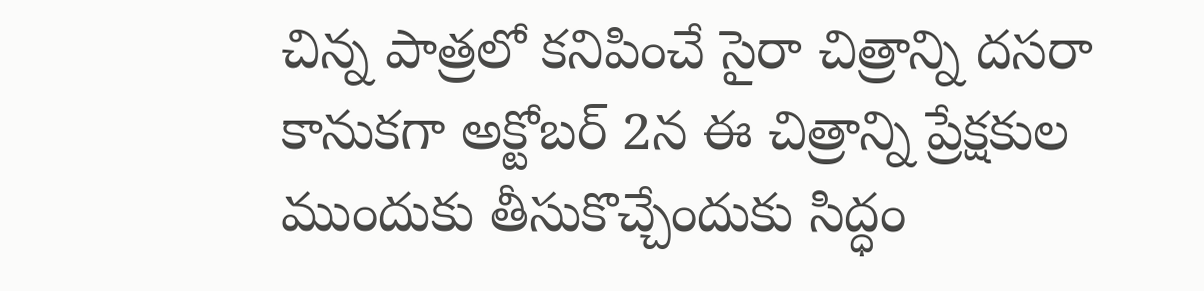చిన్న పాత్రలో కనిపించే సైరా చిత్రాన్ని దసరా కానుకగా అక్టోబర్ 2న ఈ చిత్రాన్ని ప్రేక్షకుల ముందుకు తీసుకొచ్చేందుకు సిద్ధం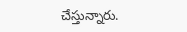చేస్తున్నారు.